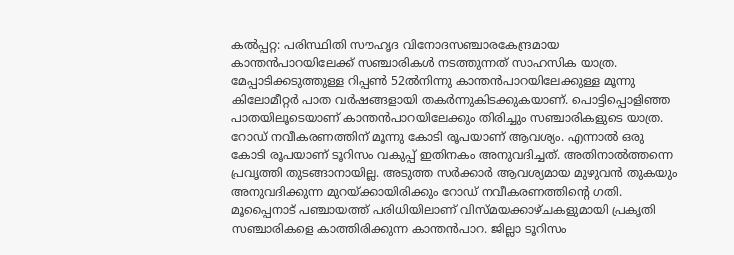കല്‍പ്പറ്റ: പരിസ്ഥിതി സൗഹൃദ വിനോദസഞ്ചാരകേന്ദ്രമായ കാന്തന്‍പാറയിലേക്ക് സഞ്ചാരികള്‍ നടത്തുന്നത് സാഹസിക യാത്ര. മേപ്പാടിക്കടുത്തുള്ള റിപ്പണ്‍ 52ല്‍നിന്നു കാന്തന്‍പാറയിലേക്കുള്ള മൂന്നു കിലോമീറ്റര്‍ പാത വര്‍ഷങ്ങളായി തകര്‍ന്നുകിടക്കുകയാണ്. പൊട്ടിപ്പൊളിഞ്ഞ പാതയിലൂടെയാണ് കാന്തന്‍പാറയിലേക്കും തിരിച്ചും സഞ്ചാരികളുടെ യാത്ര. റോഡ് നവീകരണത്തിന് മൂന്നു കോടി രൂപയാണ് ആവശ്യം. എന്നാല്‍ ഒരു കോടി രൂപയാണ് ടൂറിസം വകുപ്പ് ഇതിനകം അനുവദിച്ചത്. അതിനാല്‍ത്തന്നെ പ്രവൃത്തി തുടങ്ങാനായില്ല. അടുത്ത സര്‍ക്കാര്‍ ആവശ്യമായ മുഴുവന്‍ തുകയും അനുവദിക്കുന്ന മുറയ്ക്കായിരിക്കും റോഡ് നവീകരണത്തിന്റെ ഗതി.
മൂപ്പൈനാട് പഞ്ചായത്ത് പരിധിയിലാണ് വിസ്മയക്കാഴ്ചകളുമായി പ്രകൃതി സഞ്ചാരികളെ കാത്തിരിക്കുന്ന കാന്തന്‍പാറ. ജില്ലാ ടൂറിസം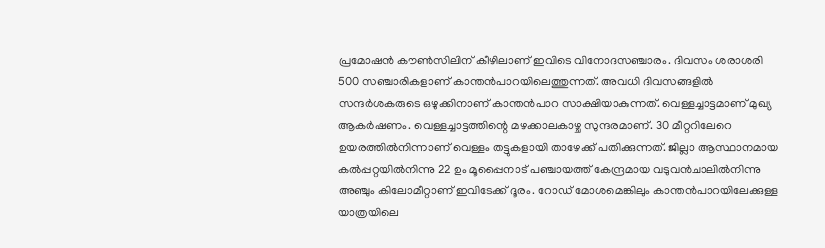പ്രമോഷന്‍ കൗണ്‍സിലിന് കീഴിലാണ് ഇവിടെ വിനോദസഞ്ചാരം. ദിവസം ശരാശരി 500 സഞ്ചാരികളാണ് കാന്തന്‍പാറയിലെത്തുന്നത്. അവധി ദിവസങ്ങളില്‍ സന്ദര്‍ശകരുടെ ഒഴുക്കിനാണ് കാന്തന്‍പാറ സാക്ഷിയാകുന്നത്. വെള്ളച്ചാട്ടമാണ് മുഖ്യ ആകര്‍ഷണം. വെള്ളച്ചാട്ടത്തിന്റെ മഴക്കാലകാഴ്ച സുന്ദരമാണ്. 30 മീറ്ററിലേറെ ഉയരത്തില്‍നിന്നാണ് വെള്ളം തട്ടുകളായി താഴേക്ക് പതിക്കുന്നത്. ജില്ലാ ആസ്ഥാനമായ കല്‍പ്പറ്റയില്‍നിന്നു 22 ഉം മൂപ്പൈനാട് പഞ്ചായത്ത് കേന്ദ്രമായ വടുവന്‍ചാലില്‍നിന്നു അഞ്ചും കിലോമീറ്റാണ് ഇവിടേക്ക് ദൂരം. റോഡ് മോശമെങ്കിലും കാന്തന്‍പാറയിലേക്കുള്ള യാത്രയിലെ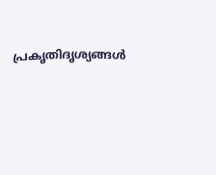പ്രകൃതിദൃശ്യങ്ങള്‍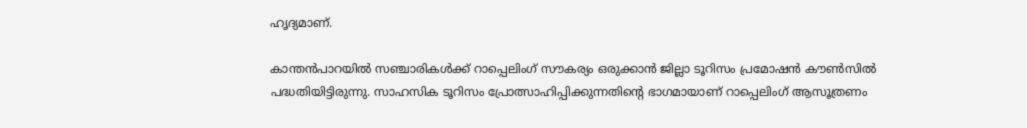ഹൃദ്യമാണ്.

കാന്തന്‍പാറയില്‍ സഞ്ചാരികള്‍ക്ക് റാപ്പെലിംഗ് സൗകര്യം ഒരുക്കാന്‍ ജില്ലാ ടൂറിസം പ്രമോഷന്‍ കൗണ്‍സില്‍ പദ്ധതിയിട്ടിരുന്നു. സാഹസിക ടൂറിസം പ്രോത്സാഹിപ്പിക്കുന്നതിന്റെ ഭാഗമായാണ് റാപ്പെലിംഗ് ആസൂത്രണം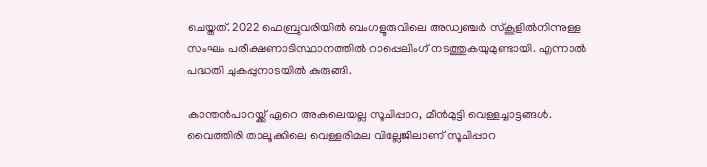ചെയ്തത്. 2022 ഫെബ്രുവരിയില്‍ ബംഗളൂരുവിലെ അഡ്വഞ്ചര്‍ സ്‌കൂളില്‍നിന്നുള്ള സംഘം പരീക്ഷണാടിസ്ഥാനത്തില്‍ റാപ്പെലിംഗ് നടത്തുകയുമുണ്ടായി. എന്നാല്‍ പദ്ധതി ചുകപ്പുനാടയില്‍ കുരുങ്ങി.

കാന്തന്‍പാറയ്ക്ക് ഏറെ അകലെയല്ല സൂചിപ്പാറ, മീന്‍മുട്ടി വെള്ളച്ചാട്ടങ്ങള്‍. വൈത്തിരി താലൂക്കിലെ വെള്ളരിമല വില്ലേജിലാണ് സൂചിപ്പാറ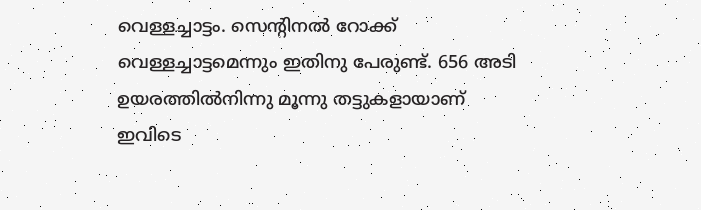വെള്ളച്ചാട്ടം. സെന്റിനല്‍ റോക്ക് വെള്ളച്ചാട്ടമെന്നും ഇതിനു പേരുണ്ട്. 656 അടി ഉയരത്തില്‍നിന്നു മൂന്നു തട്ടുകളായാണ് ഇവിടെ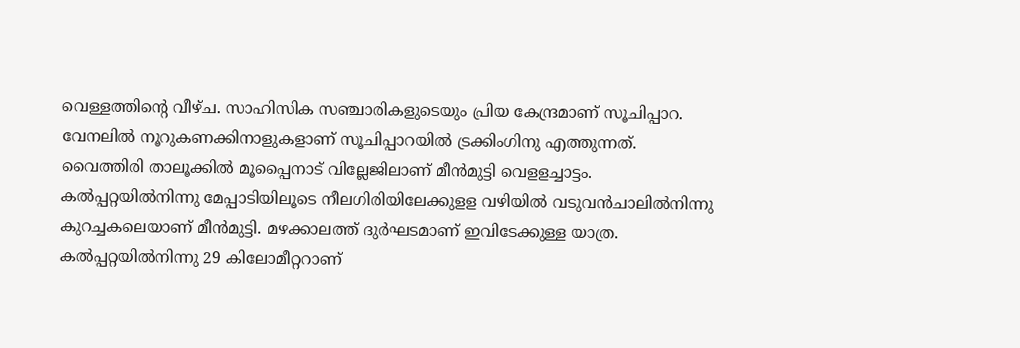വെള്ളത്തിന്റെ വീഴ്ച. സാഹിസിക സഞ്ചാരികളുടെയും പ്രിയ കേന്ദ്രമാണ് സൂചിപ്പാറ. വേനലില്‍ നൂറുകണക്കിനാളുകളാണ് സൂചിപ്പാറയില്‍ ട്രക്കിംഗിനു എത്തുന്നത്. വൈത്തിരി താലൂക്കില്‍ മൂപ്പൈനാട് വില്ലേജിലാണ് മീന്‍മുട്ടി വെളളച്ചാട്ടം. കല്‍പ്പറ്റയില്‍നിന്നു മേപ്പാടിയിലൂടെ നീലഗിരിയിലേക്കുളള വഴിയില്‍ വടുവന്‍ചാലില്‍നിന്നു കുറച്ചകലെയാണ് മീന്‍മുട്ടി. മഴക്കാലത്ത് ദുര്‍ഘടമാണ് ഇവിടേക്കുള്ള യാത്ര. കല്‍പ്പറ്റയില്‍നിന്നു 29 കിലോമീറ്ററാണ്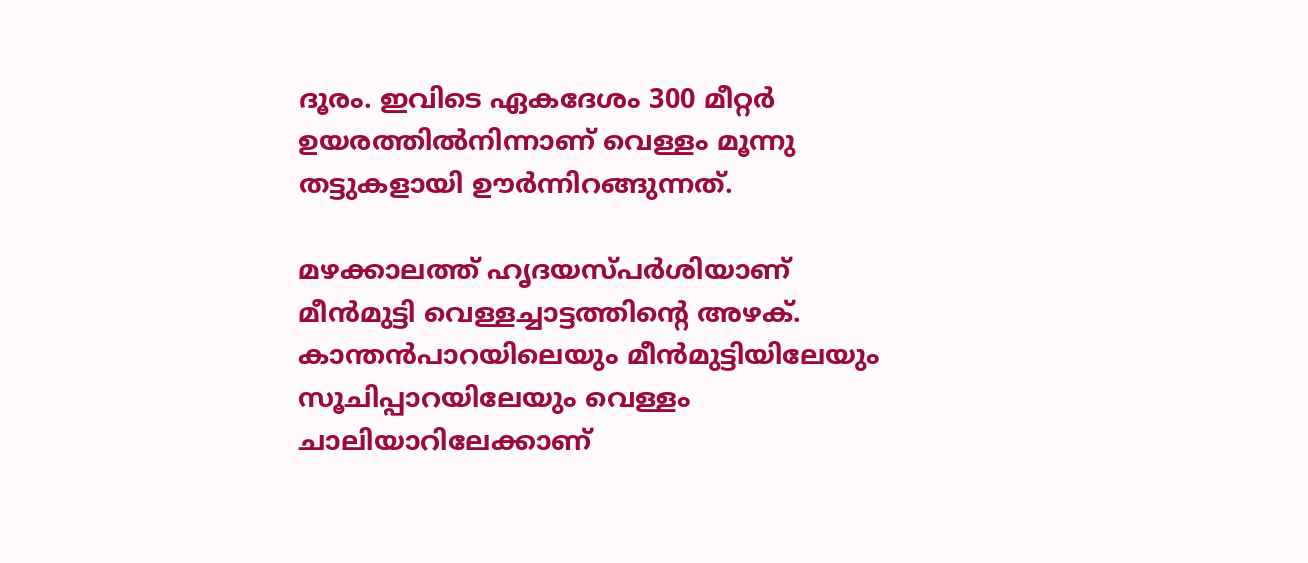ദൂരം. ഇവിടെ ഏകദേശം 300 മീറ്റര്‍ ഉയരത്തില്‍നിന്നാണ് വെള്ളം മൂന്നു തട്ടുകളായി ഊര്‍ന്നിറങ്ങുന്നത്.

മഴക്കാലത്ത് ഹൃദയസ്പര്‍ശിയാണ് മീന്‍മുട്ടി വെള്ളച്ചാട്ടത്തിന്റെ അഴക്. കാന്തന്‍പാറയിലെയും മീന്‍മുട്ടിയിലേയും സൂചിപ്പാറയിലേയും വെള്ളം ചാലിയാറിലേക്കാണ്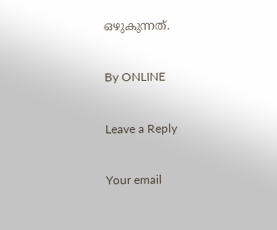ഒഴുകുന്നത്.

By ONLINE

Leave a Reply

Your email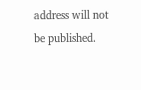address will not be published.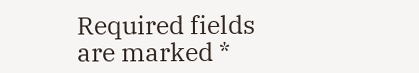Required fields are marked *